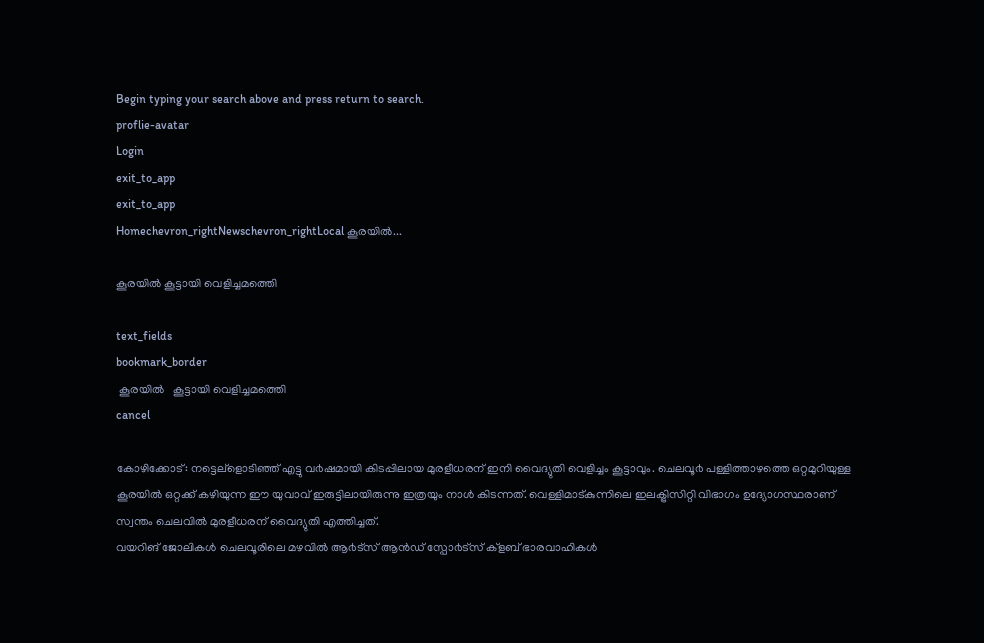Begin typing your search above and press return to search.
proflie-avatar
Login
exit_to_app
exit_to_app
Homechevron_rightNewschevron_rightLocal കൂരയില്‍...

കൂരയില്‍ കൂട്ടായി വെളിച്ചമത്തെി

text_fields
bookmark_border
 കൂരയില്‍   കൂട്ടായി വെളിച്ചമത്തെി
cancel

കോഴിക്കോട്: നട്ടെല്ളൊടിഞ്ഞ് എട്ടു വ൪ഷമായി കിടപ്പിലായ മുരളീധരന് ഇനി വൈദ്യുതി വെളിച്ചം കൂട്ടാവും. ചെലവൂ൪ പള്ളിത്താഴത്തെ ഒറ്റമുറിയുള്ള കൂരയിൽ ഒറ്റക്ക് കഴിയുന്ന ഈ യുവാവ് ഇരുട്ടിലായിരുന്നു ഇത്രയും നാൾ കിടന്നത്. വെള്ളിമാട്കുന്നിലെ ഇലക്ട്രിസിറ്റി വിഭാഗം ഉദ്യോഗസ്ഥരാണ് സ്വന്തം ചെലവിൽ മുരളീധരന് വൈദ്യുതി എത്തിച്ചത്.
വയറിങ് ജോലികൾ ചെലവൂരിലെ മഴവിൽ ആ൪ട്സ് ആൻഡ് സ്പോ൪ട്സ് ക്ളബ് ഭാരവാഹികൾ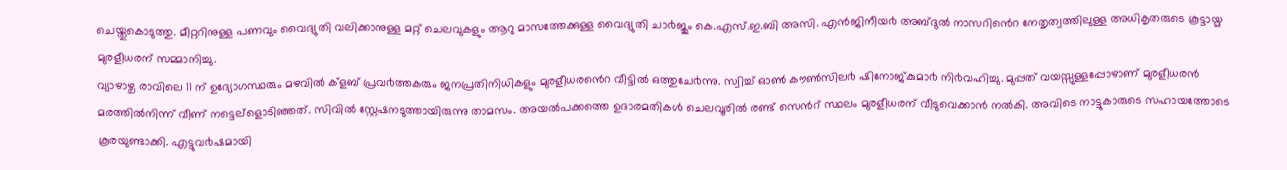ചെയ്തുകൊടുത്തു. മീറ്ററിനുള്ള പണവും വൈദ്യുതി വലിക്കാനുള്ള മറ്റ് ചെലവുകളും ആറു മാസത്തേക്കുള്ള വൈദ്യുതി ചാ൪ജും കെ.എസ്.ഇ.ബി അസി. എൻജിനീയ൪ അബ്ദുൽ നാസറിൻെറ നേതൃത്വത്തിലുള്ള അധികൃതരുടെ കൂട്ടായ്മ മുരളീധരന് സമ്മാനിച്ചു.
വ്യാഴാഴ്ച രാവിലെ 11 ന് ഉദ്യോഗസ്ഥരും മഴവിൽ ക്ളബ് പ്രവ൪ത്തകരും ജനപ്രതിനിധികളും മുരളീധരൻെറ വീട്ടിൽ ഒത്തുചേ൪ന്നു. സ്വിച്ച് ഓൺ കൗൺസില൪ ഷിനോജ്കുമാ൪ നി൪വഹിച്ചു. മുപ്പത് വയസ്സുള്ളപ്പോഴാണ് മുരളീധരൻ മരത്തിൽനിന്ന് വീണ് നട്ടെല്ളൊടിഞ്ഞത്. സിവിൽ സ്റ്റേഷനടുത്തായിരുന്നു താമസം. അയൽപക്കത്തെ ഉദാരമതികൾ ചെലവൂരിൽ രണ്ട് സെൻറ് സ്ഥലം മുരളീധരന് വീടുവെക്കാൻ നൽകി. അവിടെ നാട്ടുകാരുടെ സഹായത്തോടെ കൂരയുണ്ടാക്കി. എട്ടുവ൪ഷമായി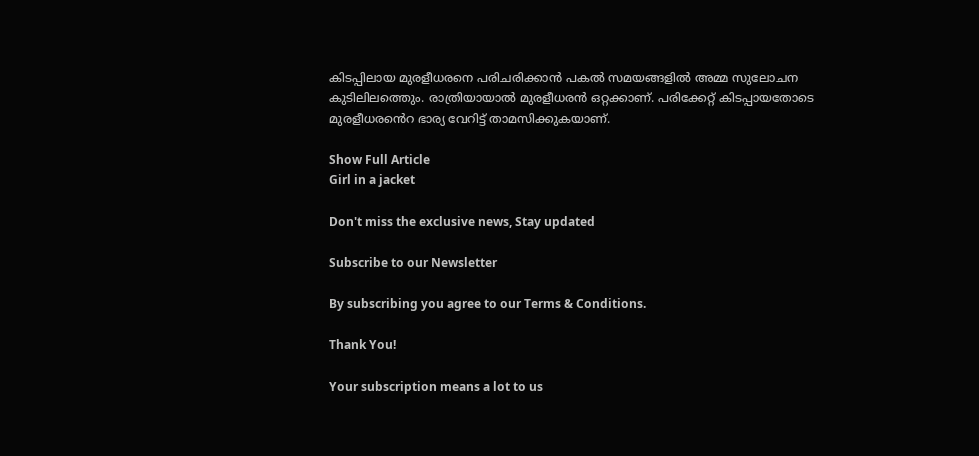കിടപ്പിലായ മുരളീധരനെ പരിചരിക്കാൻ പകൽ സമയങ്ങളിൽ അമ്മ സുലോചന കുടിലിലത്തെും. രാത്രിയായാൽ മുരളീധരൻ ഒറ്റക്കാണ്. പരിക്കേറ്റ് കിടപ്പായതോടെ മുരളീധരൻെറ ഭാര്യ വേറിട്ട് താമസിക്കുകയാണ്.

Show Full Article
Girl in a jacket

Don't miss the exclusive news, Stay updated

Subscribe to our Newsletter

By subscribing you agree to our Terms & Conditions.

Thank You!

Your subscription means a lot to us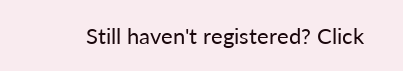Still haven't registered? Click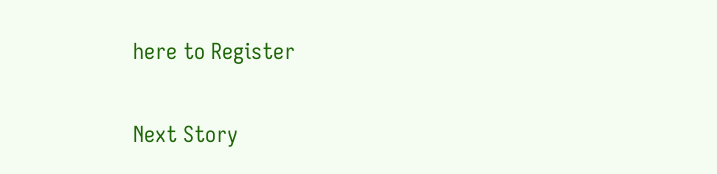here to Register

Next Story